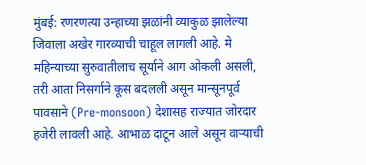मुंबई: रणरणत्या उन्हाच्या झळांनी व्याकुळ झालेल्या जिवाला अखेर गारव्याची चाहूल लागली आहे. मे महिन्याच्या सुरुवातीलाच सूर्याने आग ओकली असली, तरी आता निसर्गाने कूस बदलली असून मान्सूनपूर्व पावसाने (Pre-monsoon) देशासह राज्यात जोरदार हजेरी लावली आहे. आभाळ दाटून आले असून वाऱ्याची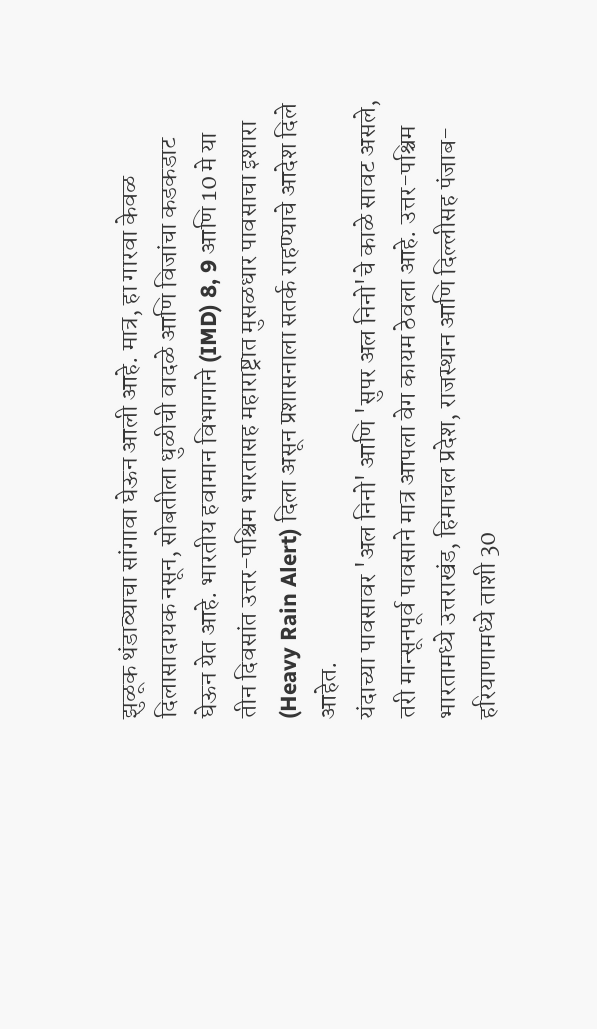झुळूक थंडाव्याचा सांगावा घेऊन आली आहे. मात्र, हा गारवा केवळ दिलासादायक नसून, सोबतीला धुळीची वादळे आणि विजांचा कडकडाट घेऊन येत आहे. भारतीय हवामान विभागाने (IMD) 8, 9 आणि 10 मे या तीन दिवसांत उत्तर-पश्चिम भारतासह महाराष्ट्रात मुसळधार पावसाचा इशारा (Heavy Rain Alert) दिला असून प्रशासनाला सतर्क राहण्याचे आदेश दिले आहेत.
यंदाच्या पावसावर 'अल निनो' आणि 'सुपर अल निनो'चे काळे सावट असले, तरी मान्सूनपूर्व पावसाने मात्र आपला वेग कायम ठेवला आहे. उत्तर-पश्चिम भारतामध्ये उत्तराखंड, हिमाचल प्रदेश, राजस्थान आणि दिल्लीसह पंजाब-हरियाणामध्ये ताशी 30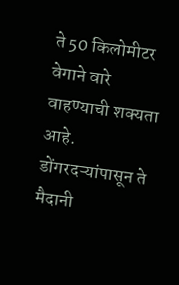ते 50 किलोमीटर वेगाने वारे वाहण्याची शक्यता आहे. डोंगरदऱ्यांपासून ते मैदानी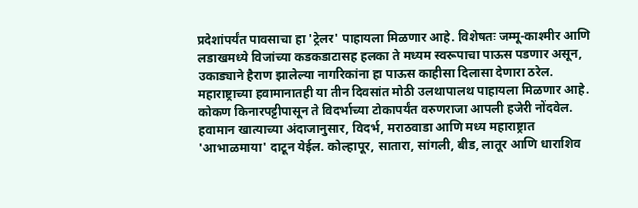प्रदेशांपर्यंत पावसाचा हा 'ट्रेलर' पाहायला मिळणार आहे. विशेषतः जम्मू-काश्मीर आणि लडाखमध्ये विजांच्या कडकडाटासह हलका ते मध्यम स्वरूपाचा पाऊस पडणार असून, उकाड्याने हैराण झालेल्या नागरिकांना हा पाऊस काहीसा दिलासा देणारा ठरेल.
महाराष्ट्राच्या हवामानातही या तीन दिवसांत मोठी उलथापालथ पाहायला मिळणार आहे. कोकण किनारपट्टीपासून ते विदर्भाच्या टोकापर्यंत वरुणराजा आपली हजेरी नोंदवेल. हवामान खात्याच्या अंदाजानुसार, विदर्भ, मराठवाडा आणि मध्य महाराष्ट्रात 'आभाळमाया' दाटून येईल. कोल्हापूर, सातारा, सांगली, बीड, लातूर आणि धाराशिव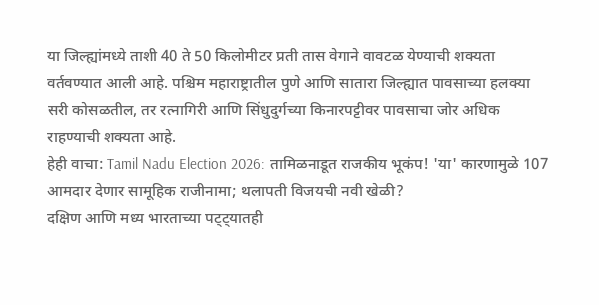या जिल्ह्यांमध्ये ताशी 40 ते 50 किलोमीटर प्रती तास वेगाने वावटळ येण्याची शक्यता वर्तवण्यात आली आहे. पश्चिम महाराष्ट्रातील पुणे आणि सातारा जिल्ह्यात पावसाच्या हलक्या सरी कोसळतील, तर रत्नागिरी आणि सिंधुदुर्गच्या किनारपट्टीवर पावसाचा जोर अधिक राहण्याची शक्यता आहे.
हेही वाचा: Tamil Nadu Election 2026: तामिळनाडूत राजकीय भूकंप! 'या' कारणामुळे 107 आमदार देणार सामूहिक राजीनामा; थलापती विजयची नवी खेळी?
दक्षिण आणि मध्य भारताच्या पट्ट्यातही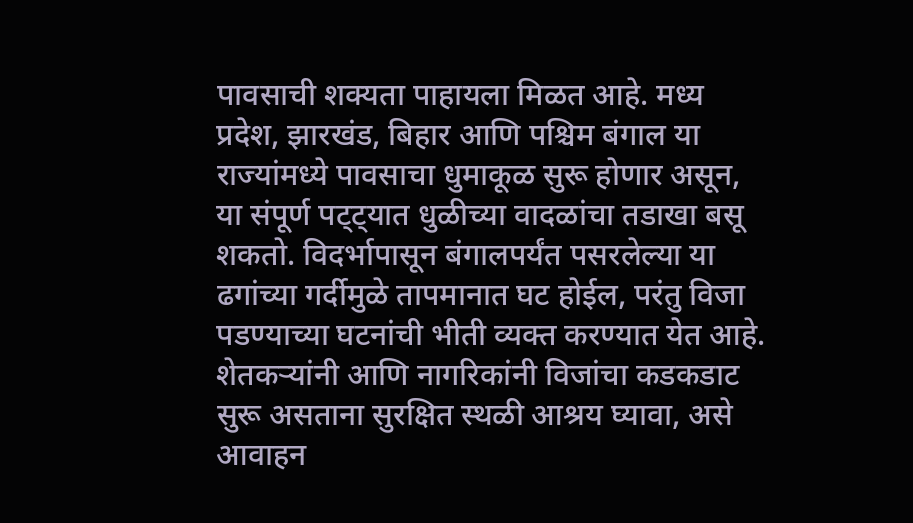पावसाची शक्यता पाहायला मिळत आहे. मध्य प्रदेश, झारखंड, बिहार आणि पश्चिम बंगाल या राज्यांमध्ये पावसाचा धुमाकूळ सुरू होणार असून, या संपूर्ण पट्ट्यात धुळीच्या वादळांचा तडाखा बसू शकतो. विदर्भापासून बंगालपर्यंत पसरलेल्या या ढगांच्या गर्दीमुळे तापमानात घट होईल, परंतु विजा पडण्याच्या घटनांची भीती व्यक्त करण्यात येत आहे. शेतकऱ्यांनी आणि नागरिकांनी विजांचा कडकडाट सुरू असताना सुरक्षित स्थळी आश्रय घ्यावा, असे आवाहन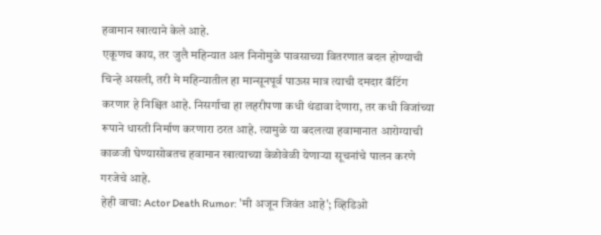हवामान खात्याने केले आहे.
एकूणच काय, तर जुलै महिन्यात अल निनोमुळे पावसाच्या वितरणात बदल होण्याची चिन्हे असली, तरी मे महिन्यातील हा मान्सूनपूर्व पाऊस मात्र त्याची दमदार बॅटिंग करणार हे निश्चित आहे. निसर्गाचा हा लहरीपणा कधी थंडावा देणारा, तर कधी विजांच्या रूपाने धास्ती निर्माण करणारा ठरत आहे. त्यामुळे या बदलत्या हवामानात आरोग्याची काळजी घेण्यासोबतच हवामान खात्याच्या वेळोवेळी येणाऱ्या सूचनांचे पालन करणे गरजेचे आहे.
हेही वाचा: Actor Death Rumor: 'मी अजून जिवंत आहे'; व्हिडिओ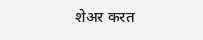शेअर करत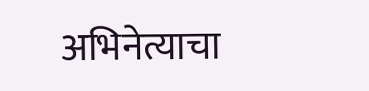अभिनेत्याचा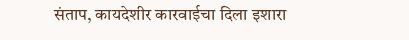संताप, कायदेशीर कारवाईचा दिला इशारा